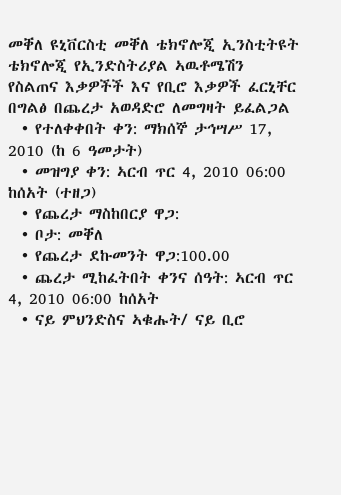መቐለ ዩኒቨርስቲ መቐለ ቴክኖሎጂ ኢንስቲትዩት ቴክኖሎጂ የኢንድስትሪያል ኣዉቶሜሽን የስልጠና እቃዎችች እና የቢሮ እቃዎች ፈርኒቸር በግልፅ በጨረታ አወዳድሮ ለመግዛት ይፈልጋል
  • የተለቀቀበት ቀን: ማክሰኞ ታኅሣሥ 17, 2010 (ከ 6 ዓመታት)
  • መዝግያ ቀን: ኣርብ ጥር 4, 2010 06:00 ከሰአት (ተዘጋ)
  • የጨረታ ማስከበርያ ዋጋ:
  • ቦታ: መቐለ
  • የጨረታ ደኩመንት ዋጋ:100.00
  • ጨረታ ሚከፈትበት ቀንና ሰዓት: ኣርብ ጥር 4, 2010 06:00 ከሰአት
  • ናይ ምህንድስና ኣቁሑት/ ናይ ቢሮ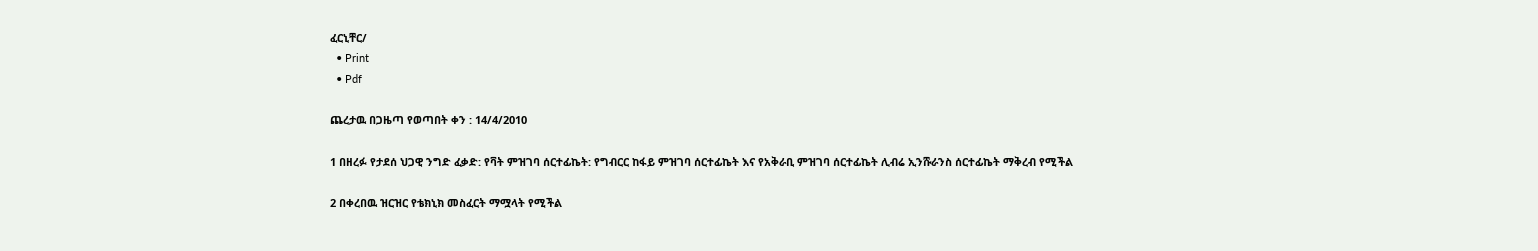ፈርኒቸር/
  • Print
  • Pdf

ጨረታዉ በጋዜጣ የወጣበት ቀን : 14/4/2010

1 በዘረፉ የታደሰ ህጋዊ ንግድ ፈቃድ: የቫት ምዝገባ ሰርተፊኬት: የግብርር ከፋይ ምዝገባ ሰርተፊኬት እና የአቅራቢ ምዝገባ ሰርተፊኬት ሊብሬ ኢንሹራንስ ሰርተፊኬት ማቅረብ የሚችል

2 በቀረበዉ ዝርዝር የቴክኒክ መስፈርት ማሟላት የሚችል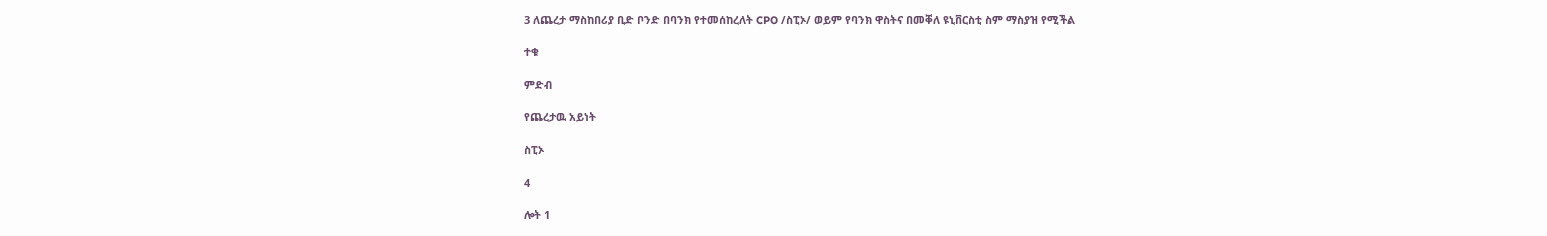3 ለጨረታ ማስከበሪያ ቢድ ቦንድ በባንክ የተመሰከረለት CPO /ስፒኦ/ ወይም የባንክ ዋስትና በመቐለ ዩኒቨርስቲ ስም ማስያዝ የሚችል

ተቁ

ምድብ

የጨረታዉ አይነት

ስፒኦ

4

ሎት 1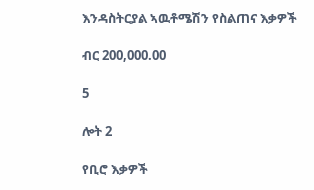እንዳስትርያል ኣዉቶሜሽን የስልጠና እቃዎች

ብር 200,000.00

5

ሎት 2

የቢሮ እቃዎች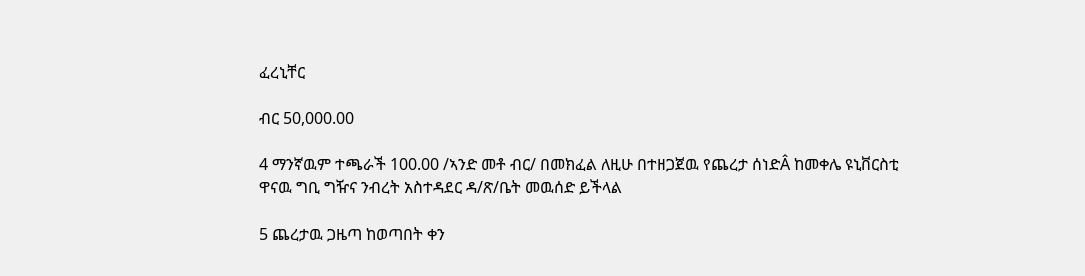ፈረኒቸር

ብር 50,000.00

4 ማንኛዉም ተጫራች 100.00 /ኣንድ መቶ ብር/ በመክፈል ለዚሁ በተዘጋጀዉ የጨረታ ሰነድÂ ከመቀሌ ዩኒቨርስቲ ዋናዉ ግቢ ግዥና ንብረት አስተዳደር ዳ/ጽ/ቤት መዉሰድ ይችላል

5 ጨረታዉ ጋዜጣ ከወጣበት ቀን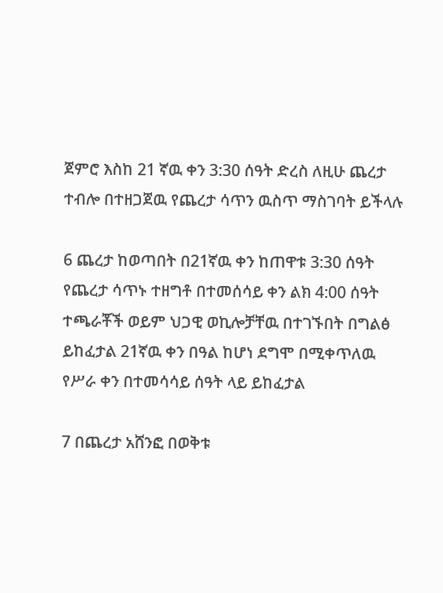ጀምሮ እስከ 21 ኛዉ ቀን 3:30 ሰዓት ድረስ ለዚሁ ጨረታ ተብሎ በተዘጋጀዉ የጨረታ ሳጥን ዉስጥ ማስገባት ይችላሉ

6 ጨረታ ከወጣበት በ21ኛዉ ቀን ከጠዋቱ 3:30 ሰዓት የጨረታ ሳጥኑ ተዘግቶ በተመሰሳይ ቀን ልክ 4:00 ሰዓት ተጫራቾች ወይም ህጋዊ ወኪሎቻቸዉ በተገኙበት በግልፅ ይከፈታል 21ኛዉ ቀን በዓል ከሆነ ደግሞ በሚቀጥለዉ የሥራ ቀን በተመሳሳይ ሰዓት ላይ ይከፈታል

7 በጨረታ አሸንፎ በወቅቱ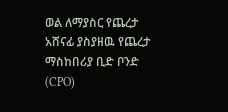ወል ለማያስር የጨረታ አሸናፊ ያስያዘዉ የጨረታ ማስከበሪያ ቢድ ቦንድ (CPO)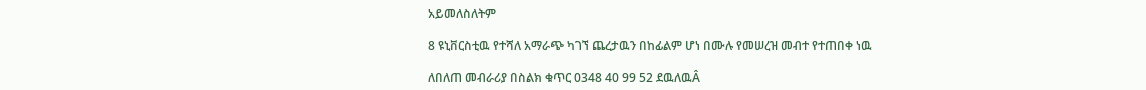አይመለስለትም

8 ዩኒቨርስቲዉ የተሻለ አማራጭ ካገኘ ጨረታዉን በከፊልም ሆነ በሙሉ የመሠረዝ መብተ የተጠበቀ ነዉ

ለበለጠ መብራሪያ በስልክ ቁጥር 0348 40 99 52 ደዉለዉÂ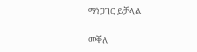ማነጋገር ይቻላል

መቐለ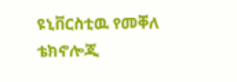ዩኒቨርስቲዉ የመቐለ ቴክኖሎጂ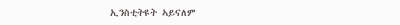ኢንስቲትዩት ኣይናለም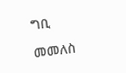ግቢ

መመለስ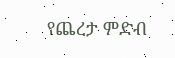የጨረታ ምድብ